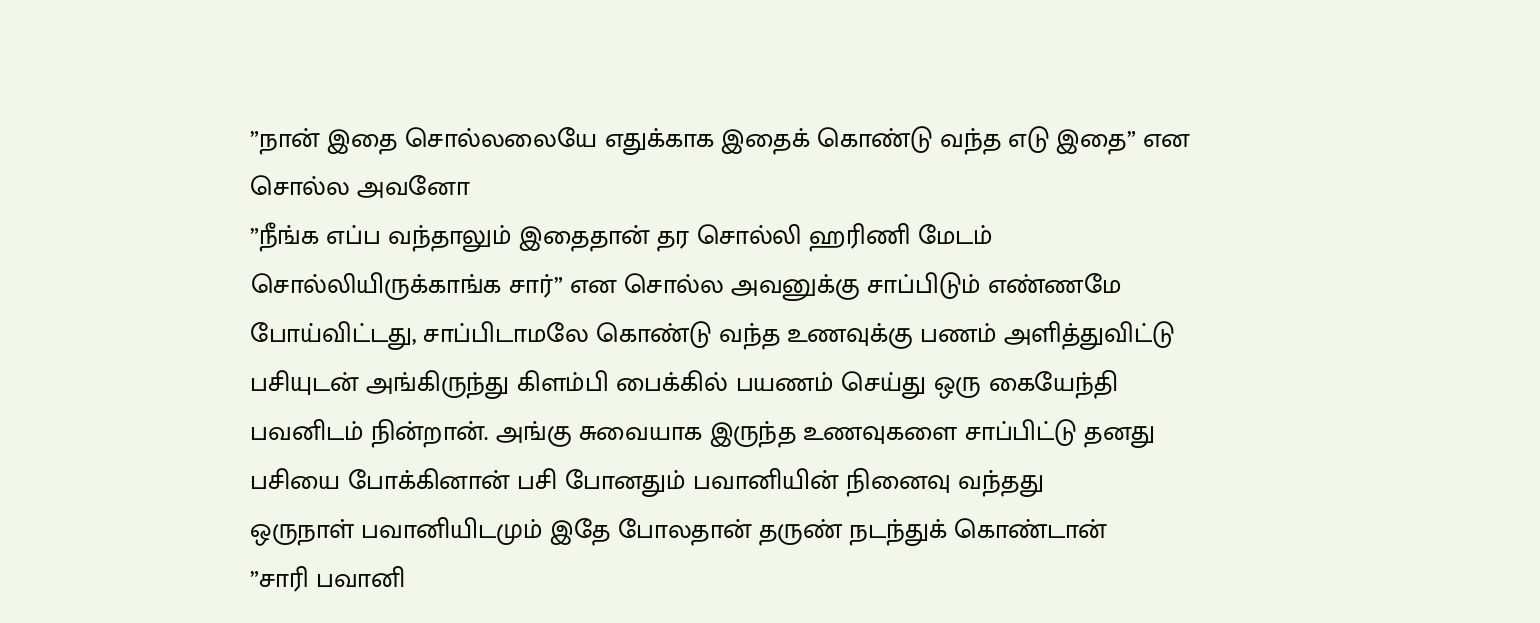”நான் இதை சொல்லலையே எதுக்காக இதைக் கொண்டு வந்த எடு இதை” என சொல்ல அவனோ
”நீங்க எப்ப வந்தாலும் இதைதான் தர சொல்லி ஹரிணி மேடம் சொல்லியிருக்காங்க சார்” என சொல்ல அவனுக்கு சாப்பிடும் எண்ணமே போய்விட்டது, சாப்பிடாமலே கொண்டு வந்த உணவுக்கு பணம் அளித்துவிட்டு பசியுடன் அங்கிருந்து கிளம்பி பைக்கில் பயணம் செய்து ஒரு கையேந்தி பவனிடம் நின்றான். அங்கு சுவையாக இருந்த உணவுகளை சாப்பிட்டு தனது பசியை போக்கினான் பசி போனதும் பவானியின் நினைவு வந்தது
ஒருநாள் பவானியிடமும் இதே போலதான் தருண் நடந்துக் கொண்டான்
”சாரி பவானி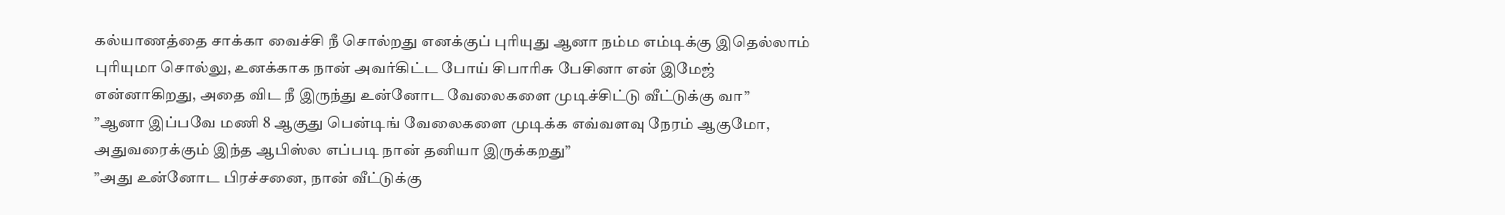கல்யாணத்தை சாக்கா வைச்சி நீ சொல்றது எனக்குப் புரியுது ஆனா நம்ம எம்டிக்கு இதெல்லாம் புரியுமா சொல்லு, உனக்காக நான் அவர்கிட்ட போய் சிபாரிசு பேசினா என் இமேஜ் என்னாகிறது, அதை விட நீ இருந்து உன்னோட வேலைகளை முடிச்சிட்டு வீட்டுக்கு வா”
”ஆனா இப்பவே மணி 8 ஆகுது பென்டிங் வேலைகளை முடிக்க எவ்வளவு நேரம் ஆகுமோ, அதுவரைக்கும் இந்த ஆபிஸ்ல எப்படி நான் தனியா இருக்கறது”
”அது உன்னோட பிரச்சனை, நான் வீட்டுக்கு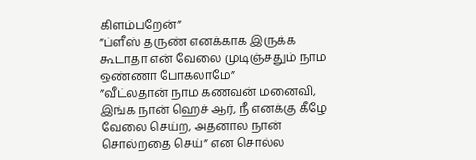கிளம்பறேன்”
”ப்ளீஸ் தருண் எனக்காக இருக்க கூடாதா என் வேலை முடிஞ்சதும் நாம ஒண்ணா போகலாமே”
”வீட்லதான் நாம கணவன் மனைவி, இங்க நான் ஹெச் ஆர், நீ எனக்கு கீழே வேலை செய்ற, அதனால நான் சொல்றதை செய்” என சொல்ல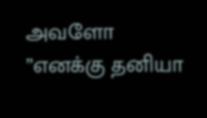அவளோ
”எனக்கு தனியா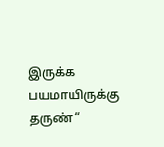இருக்க பயமாயிருக்கு தருண்“